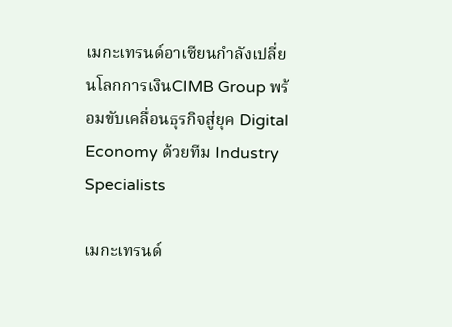เมกะเทรนด์อาเซียนกำลังเปลี่ยนโลกการเงินCIMB Group พร้อมขับเคลื่อนธุรกิจสู่ยุค Digital Economy ด้วยทีม Industry Specialists

เมกะเทรนด์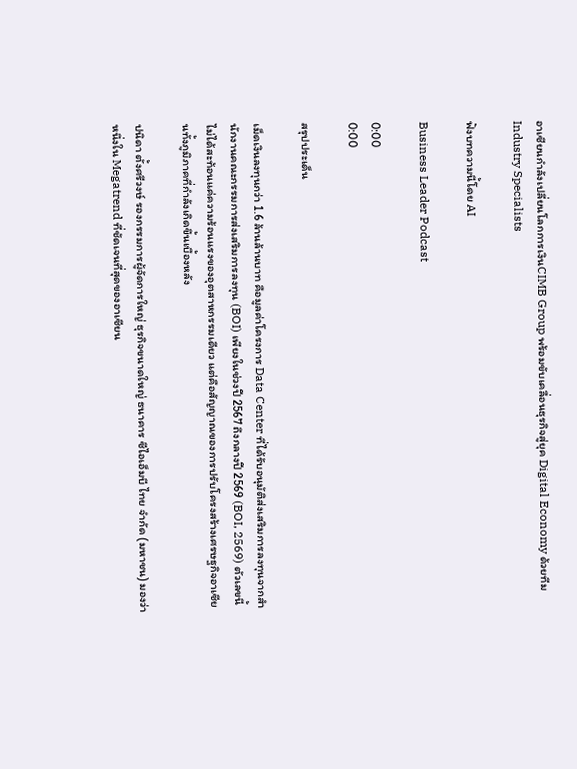อาเซียนกำลังเปลี่ยนโลกการเงินCIMB Group พร้อมขับเคลื่อนธุรกิจสู่ยุค Digital Economy ด้วยทีม Industry Specialists

ฟังบทความนี้โดย AI

Business Leader Podcast

0:00
0:00

สรุปประเด็น

เม็ดเงินลงทุนกว่า 1.6 ล้านล้านบาท คือมูลค่าโครงการ Data Center ที่ได้รับอนุมัติส่งเสริมการลงทุนจากสำนักงานคณะกรรมการส่งเสริมการลงทุน (BOI) เพียงในช่วงปี 2567 ถึงกลางปี 2569 (BOI, 2569) ตัวเลขนี้ไม่ได้สะท้อนแค่ความร้อนแรงของอุตสาหกรรมเดียว แต่คือสัญญาณของการปรับโครงสร้างเศรษฐกิจอาเซียนทั้งภูมิภาคที่กำลังเกิดขึ้นเบื้องหลัง

ปนิดา ตั้งศรีวงษ์ รองกรรมการผู้จัดการใหญ่ ธุรกิจขนาดใหญ่ ธนาคาร ซีไอเอ็มบี ไทย จำกัด (มหาชน) มองว่าหนึ่งใน Megatrend ที่ชัดเจนที่สุดของอาเซียน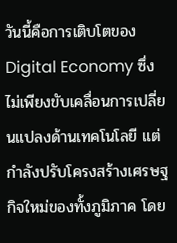วันนี้คือการเติบโตของ Digital Economy ซึ่งไม่เพียงขับเคลื่อนการเปลี่ยนแปลงด้านเทคโนโลยี แต่กำลังปรับโครงสร้างเศรษฐกิจใหม่ของทั้งภูมิภาค โดย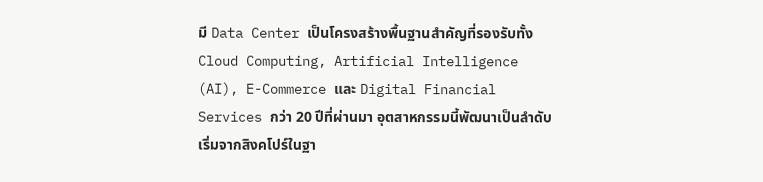มี Data Center เป็นโครงสร้างพื้นฐานสำคัญที่รองรับทั้ง Cloud Computing, Artificial Intelligence (AI), E-Commerce และ Digital Financial Services กว่า 20 ปีที่ผ่านมา อุตสาหกรรมนี้พัฒนาเป็นลำดับ เริ่มจากสิงคโปร์ในฐา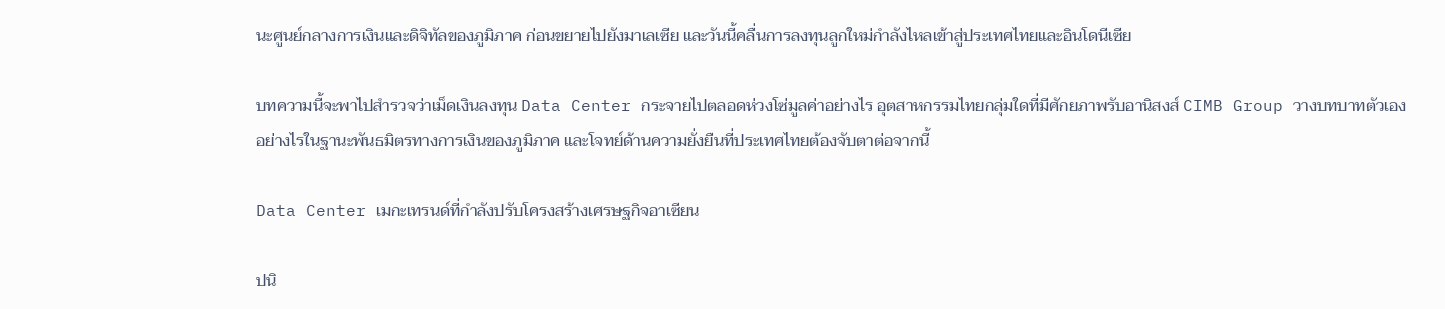นะศูนย์กลางการเงินและดิจิทัลของภูมิภาค ก่อนขยายไปยังมาเลเซีย และวันนี้คลื่นการลงทุนลูกใหม่กำลังไหลเข้าสู่ประเทศไทยและอินโดนีเซีย

บทความนี้จะพาไปสำรวจว่าเม็ดเงินลงทุน Data Center กระจายไปตลอดห่วงโซ่มูลค่าอย่างไร อุตสาหกรรมไทยกลุ่มใดที่มีศักยภาพรับอานิสงส์ CIMB Group วางบทบาทตัวเองอย่างไรในฐานะพันธมิตรทางการเงินของภูมิภาค และโจทย์ด้านความยั่งยืนที่ประเทศไทยต้องจับตาต่อจากนี้

Data Center เมกะเทรนด์ที่กำลังปรับโครงสร้างเศรษฐกิจอาเซียน

ปนิ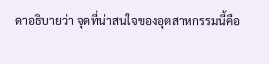ดาอธิบายว่า จุดที่น่าสนใจของอุตสาหกรรมนี้คือ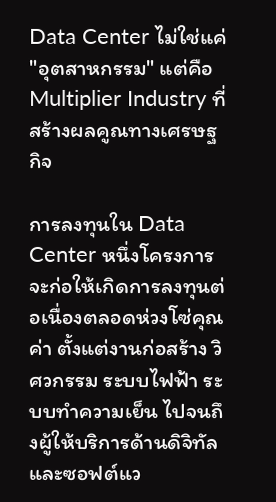Data Center ไม่ใช่แค่ "อุตสาหกรรม" แต่คือ Multiplier Industry ที่สร้างผลคูณทางเศรษฐกิจ

การลงทุนใน Data Center หนึ่งโครงการ จะก่อให้เกิดการลงทุนต่อเนื่องตลอดห่วงโซ่คุณค่า ตั้งแต่งานก่อสร้าง วิศวกรรม ระบบไฟฟ้า ระบบทำความเย็น ไปจนถึงผู้ให้บริการด้านดิจิทัลและซอฟต์แว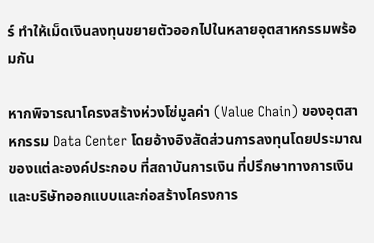ร์ ทำให้เม็ดเงินลงทุนขยายตัวออกไปในหลายอุตสาหกรรมพร้อมกัน

หากพิจารณาโครงสร้างห่วงโซ่มูลค่า (Value Chain) ของอุตสาหกรรม Data Center โดยอ้างอิงสัดส่วนการลงทุนโดยประมาณของแต่ละองค์ประกอบ ที่สถาบันการเงิน ที่ปรึกษาทางการเงิน และบริษัทออกแบบและก่อสร้างโครงการ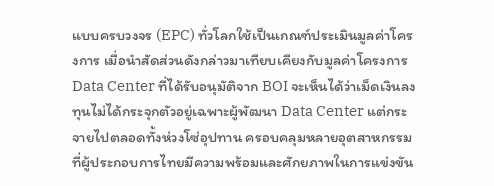แบบครบวงจร (EPC) ทั่วโลกใช้เป็นเกณฑ์ประเมินมูลค่าโครงการ เมื่อนำสัดส่วนดังกล่าวมาเทียบเคียงกับมูลค่าโครงการ Data Center ที่ได้รับอนุมัติจาก BOI จะเห็นได้ว่าเม็ดเงินลงทุนไม่ได้กระจุกตัวอยู่เฉพาะผู้พัฒนา Data Center แต่กระจายไปตลอดทั้งห่วงโซ่อุปทาน ครอบคลุมหลายอุตสาหกรรมที่ผู้ประกอบการไทยมีความพร้อมและศักยภาพในการแข่งขัน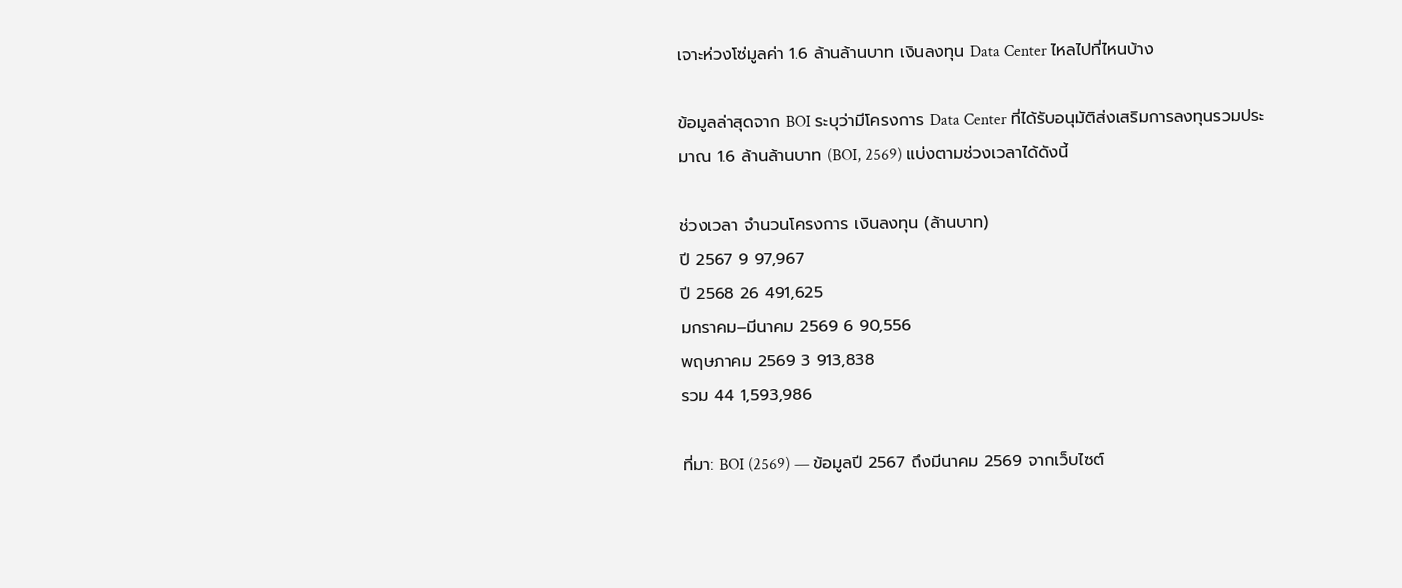เจาะห่วงโซ่มูลค่า 1.6 ล้านล้านบาท เงินลงทุน Data Center ไหลไปที่ไหนบ้าง

ข้อมูลล่าสุดจาก BOI ระบุว่ามีโครงการ Data Center ที่ได้รับอนุมัติส่งเสริมการลงทุนรวมประมาณ 1.6 ล้านล้านบาท (BOI, 2569) แบ่งตามช่วงเวลาได้ดังนี้

ช่วงเวลา จำนวนโครงการ เงินลงทุน (ล้านบาท)
ปี 2567 9 97,967
ปี 2568 26 491,625
มกราคม–มีนาคม 2569 6 90,556
พฤษภาคม 2569 3 913,838
รวม 44 1,593,986

ที่มา: BOI (2569) — ข้อมูลปี 2567 ถึงมีนาคม 2569 จากเว็บไซต์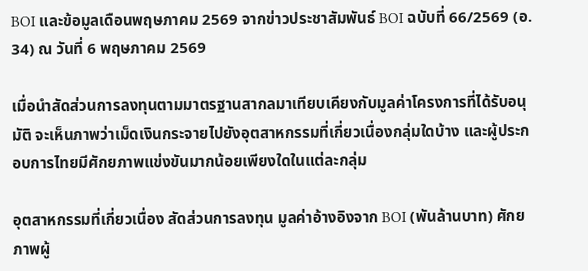BOI และข้อมูลเดือนพฤษภาคม 2569 จากข่าวประชาสัมพันธ์ BOI ฉบับที่ 66/2569 (อ. 34) ณ วันที่ 6 พฤษภาคม 2569

เมื่อนำสัดส่วนการลงทุนตามมาตรฐานสากลมาเทียบเคียงกับมูลค่าโครงการที่ได้รับอนุมัติ จะเห็นภาพว่าเม็ดเงินกระจายไปยังอุตสาหกรรมที่เกี่ยวเนื่องกลุ่มใดบ้าง และผู้ประกอบการไทยมีศักยภาพแข่งขันมากน้อยเพียงใดในแต่ละกลุ่ม

อุตสาหกรรมที่เกี่ยวเนื่อง สัดส่วนการลงทุน มูลค่าอ้างอิงจาก BOI (พันล้านบาท) ศักยภาพผู้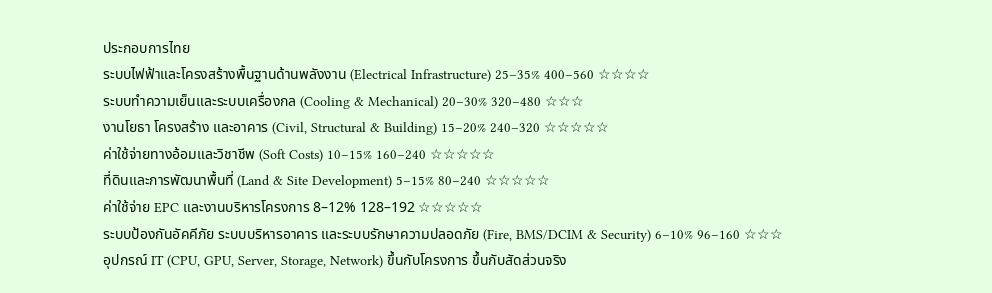ประกอบการไทย
ระบบไฟฟ้าและโครงสร้างพื้นฐานด้านพลังงาน (Electrical Infrastructure) 25–35% 400–560 ☆☆☆☆
ระบบทำความเย็นและระบบเครื่องกล (Cooling & Mechanical) 20–30% 320–480 ☆☆☆
งานโยธา โครงสร้าง และอาคาร (Civil, Structural & Building) 15–20% 240–320 ☆☆☆☆☆
ค่าใช้จ่ายทางอ้อมและวิชาชีพ (Soft Costs) 10–15% 160–240 ☆☆☆☆☆
ที่ดินและการพัฒนาพื้นที่ (Land & Site Development) 5–15% 80–240 ☆☆☆☆☆
ค่าใช้จ่าย EPC และงานบริหารโครงการ 8–12% 128–192 ☆☆☆☆☆
ระบบป้องกันอัคคีภัย ระบบบริหารอาคาร และระบบรักษาความปลอดภัย (Fire, BMS/DCIM & Security) 6–10% 96–160 ☆☆☆
อุปกรณ์ IT (CPU, GPU, Server, Storage, Network) ขึ้นกับโครงการ ขึ้นกับสัดส่วนจริง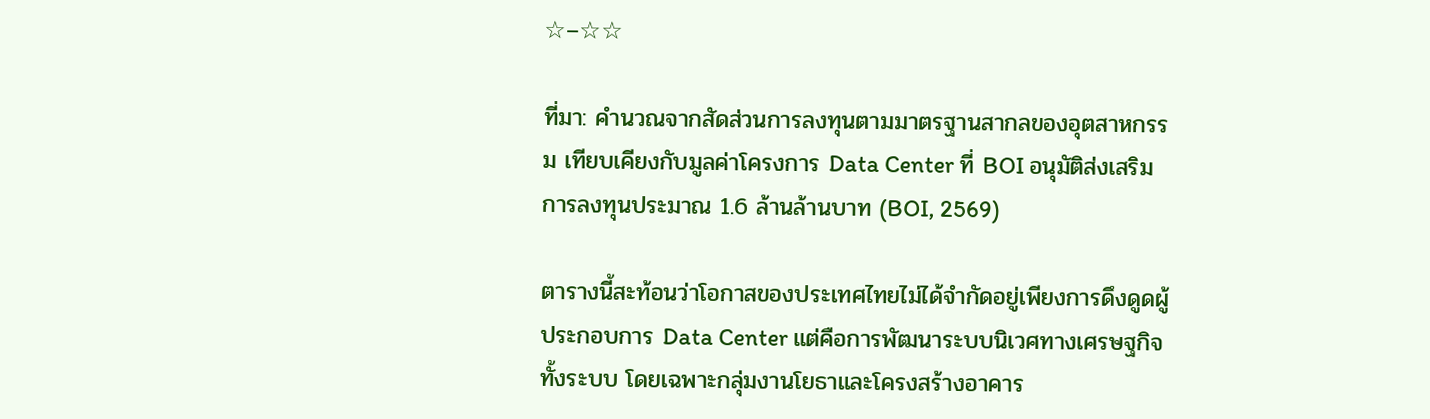☆–☆☆

ที่มา: คำนวณจากสัดส่วนการลงทุนตามมาตรฐานสากลของอุตสาหกรรม เทียบเคียงกับมูลค่าโครงการ Data Center ที่ BOI อนุมัติส่งเสริมการลงทุนประมาณ 1.6 ล้านล้านบาท (BOI, 2569)

ตารางนี้สะท้อนว่าโอกาสของประเทศไทยไม่ได้จำกัดอยู่เพียงการดึงดูดผู้ประกอบการ Data Center แต่คือการพัฒนาระบบนิเวศทางเศรษฐกิจทั้งระบบ โดยเฉพาะกลุ่มงานโยธาและโครงสร้างอาคาร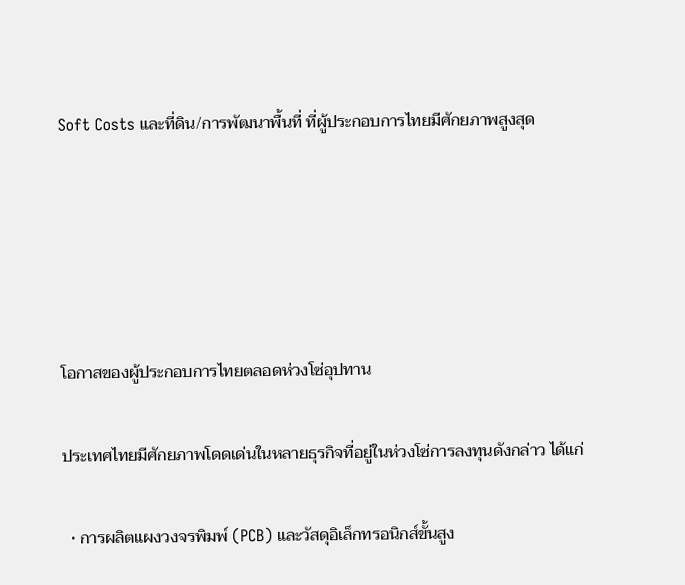Soft Costs และที่ดิน/การพัฒนาพื้นที่ ที่ผู้ประกอบการไทยมีศักยภาพสูงสุด





โอกาสของผู้ประกอบการไทยตลอดห่วงโซ่อุปทาน

ประเทศไทยมีศักยภาพโดดเด่นในหลายธุรกิจที่อยู่ในห่วงโซ่การลงทุนดังกล่าว ได้แก่

  • การผลิตแผงวงจรพิมพ์ (PCB) และวัสดุอิเล็กทรอนิกส์ขั้นสูง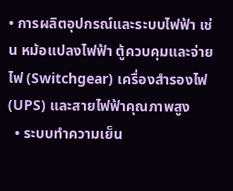• การผลิตอุปกรณ์และระบบไฟฟ้า เช่น หม้อแปลงไฟฟ้า ตู้ควบคุมและจ่ายไฟ (Switchgear) เครื่องสำรองไฟ (UPS) และสายไฟฟ้าคุณภาพสูง
  • ระบบทำความเย็น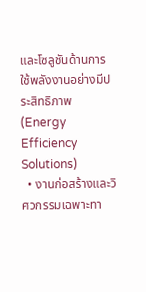และโซลูชันด้านการใช้พลังงานอย่างมีประสิทธิภาพ (Energy Efficiency Solutions)
  • งานก่อสร้างและวิศวกรรมเฉพาะทา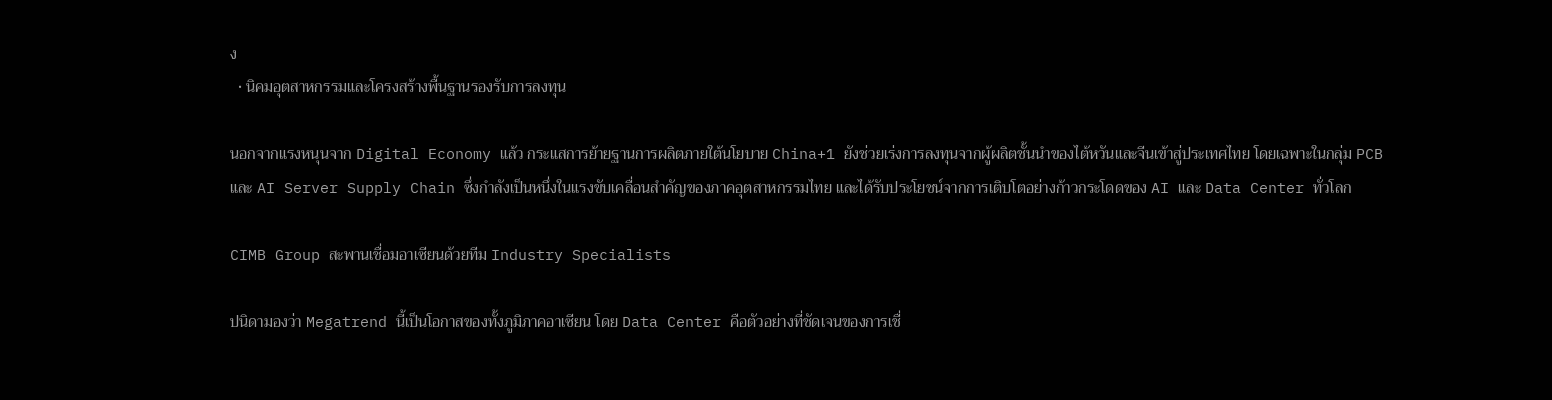ง
  • นิคมอุตสาหกรรมและโครงสร้างพื้นฐานรองรับการลงทุน

นอกจากแรงหนุนจาก Digital Economy แล้ว กระแสการย้ายฐานการผลิตภายใต้นโยบาย China+1 ยังช่วยเร่งการลงทุนจากผู้ผลิตชั้นนำของไต้หวันและจีนเข้าสู่ประเทศไทย โดยเฉพาะในกลุ่ม PCB และ AI Server Supply Chain ซึ่งกำลังเป็นหนึ่งในแรงขับเคลื่อนสำคัญของภาคอุตสาหกรรมไทย และได้รับประโยชน์จากการเติบโตอย่างก้าวกระโดดของ AI และ Data Center ทั่วโลก

CIMB Group สะพานเชื่อมอาเซียนด้วยทีม Industry Specialists

ปนิดามองว่า Megatrend นี้เป็นโอกาสของทั้งภูมิภาคอาเซียน โดย Data Center คือตัวอย่างที่ชัดเจนของการเชื่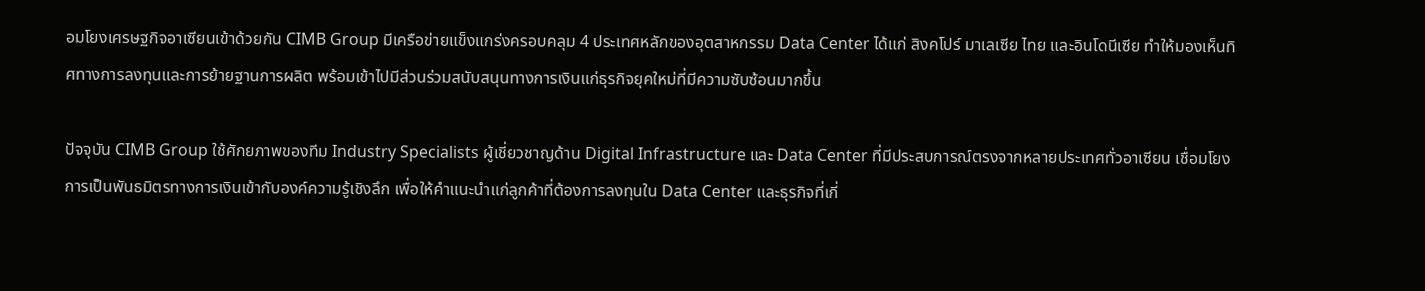อมโยงเศรษฐกิจอาเซียนเข้าด้วยกัน CIMB Group มีเครือข่ายแข็งแกร่งครอบคลุม 4 ประเทศหลักของอุตสาหกรรม Data Center ได้แก่ สิงคโปร์ มาเลเซีย ไทย และอินโดนีเซีย ทำให้มองเห็นทิศทางการลงทุนและการย้ายฐานการผลิต พร้อมเข้าไปมีส่วนร่วมสนับสนุนทางการเงินแก่ธุรกิจยุคใหม่ที่มีความซับซ้อนมากขึ้น

ปัจจุบัน CIMB Group ใช้ศักยภาพของทีม Industry Specialists ผู้เชี่ยวชาญด้าน Digital Infrastructure และ Data Center ที่มีประสบการณ์ตรงจากหลายประเทศทั่วอาเซียน เชื่อมโยงการเป็นพันธมิตรทางการเงินเข้ากับองค์ความรู้เชิงลึก เพื่อให้คำแนะนำแก่ลูกค้าที่ต้องการลงทุนใน Data Center และธุรกิจที่เกี่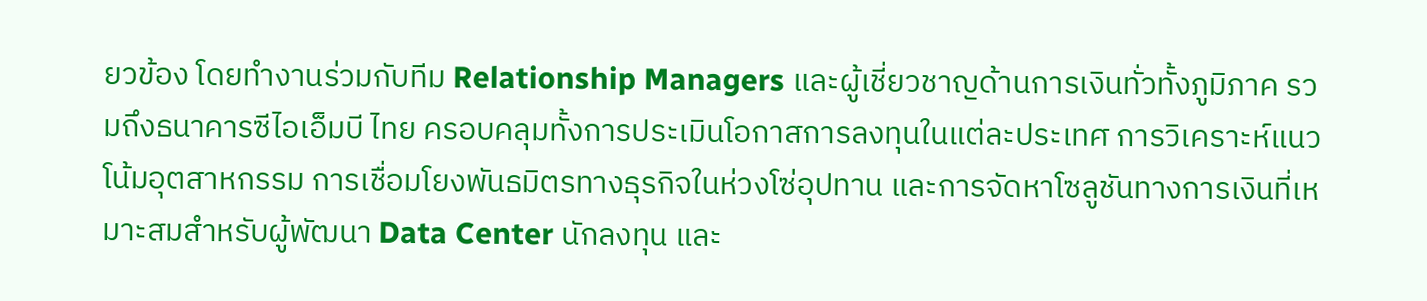ยวข้อง โดยทำงานร่วมกับทีม Relationship Managers และผู้เชี่ยวชาญด้านการเงินทั่วทั้งภูมิภาค รวมถึงธนาคารซีไอเอ็มบี ไทย ครอบคลุมทั้งการประเมินโอกาสการลงทุนในแต่ละประเทศ การวิเคราะห์แนวโน้มอุตสาหกรรม การเชื่อมโยงพันธมิตรทางธุรกิจในห่วงโซ่อุปทาน และการจัดหาโซลูชันทางการเงินที่เหมาะสมสำหรับผู้พัฒนา Data Center นักลงทุน และ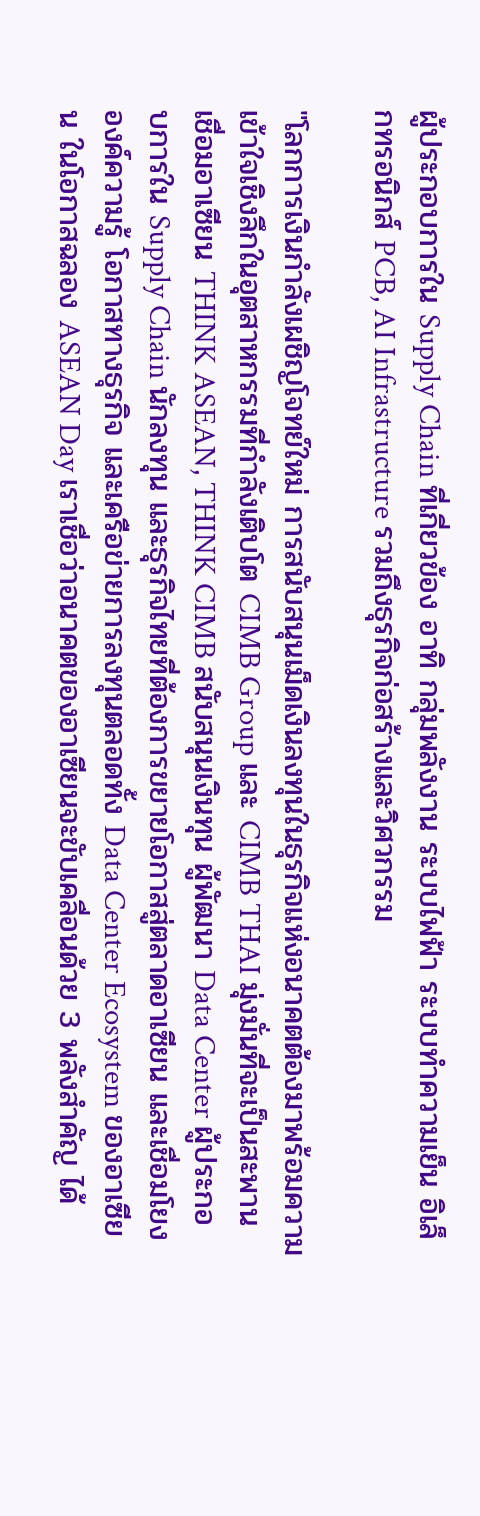ผู้ประกอบการใน Supply Chain ที่เกี่ยวข้อง อาทิ กลุ่มพลังงาน ระบบไฟฟ้า ระบบทำความเย็น อิเล็กทรอนิกส์ PCB, AI Infrastructure รวมถึงธุรกิจก่อสร้างและวิศวกรรม

"โลกการเงินกำลังเผชิญโจทย์ใหม่ การสนับสนุนเม็ดเงินลงทุนในธุรกิจแห่งอนาคตต้องมาพร้อมความเข้าใจเชิงลึกในอุตสาหกรรมที่กำลังเติบโต CIMB Group และ CIMB THAI มุ่งมั่นที่จะเป็นสะพานเชื่อมอาเซียน THINK ASEAN, THINK CIMB สนับสนุนเงินทุน ผู้พัฒนา Data Center ผู้ประกอบการใน Supply Chain นักลงทุน และธุรกิจไทยที่ต้องการขยายโอกาสสู่ตลาดอาเซียน และเชื่อมโยงองค์ความรู้ โอกาสทางธุรกิจ และเครือข่ายการลงทุนตลอดทั้ง Data Center Ecosystem ของอาเซียน ในโอกาสฉลอง ASEAN Day เราเชื่อว่าอนาคตของอาเซียนจะขับเคลื่อนด้วย 3 พลังสำคัญ ได้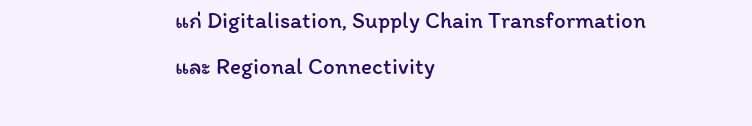แก่ Digitalisation, Supply Chain Transformation และ Regional Connectivity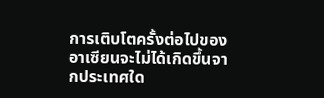การเติบโตครั้งต่อไปของอาเซียนจะไม่ได้เกิดขึ้นจากประเทศใด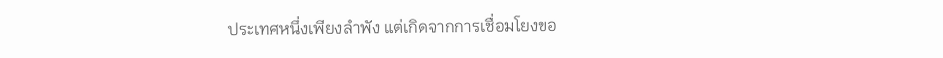ประเทศหนึ่งเพียงลำพัง แต่เกิดจากการเชื่อมโยงขอ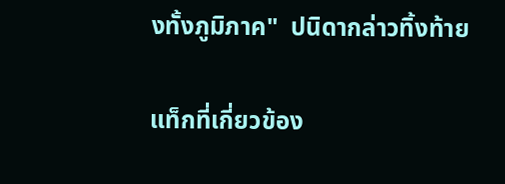งทั้งภูมิภาค"  ปนิดากล่าวทิ้งท้าย

แท็กที่เกี่ยวข้อง